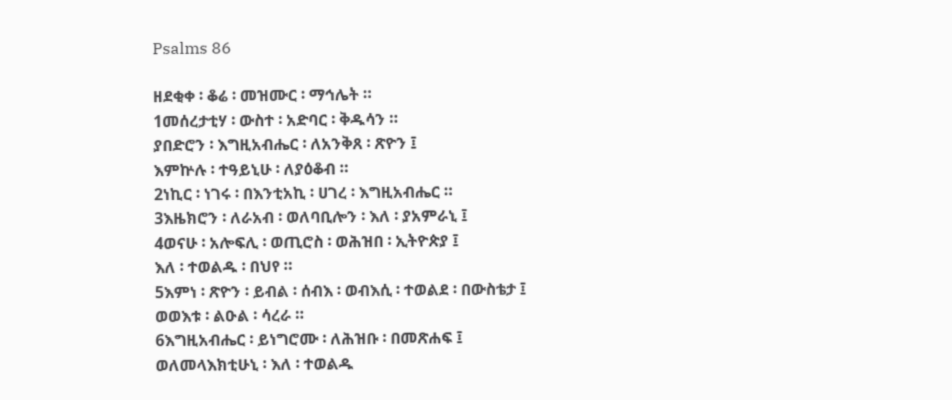Psalms 86

ዘደቂቀ ፡ ቆሬ ፡ መዝሙር ፡ ማኅሌት ።
1መሰረታቲሃ ፡ ውስተ ፡ አድባር ፡ ቅዱሳን ።
ያበድሮን ፡ እግዚአብሔር ፡ ለአንቅጸ ፡ ጽዮን ፤
እምኵሉ ፡ ተዓይኒሁ ፡ ለያዕቆብ ።
2ነኪር ፡ ነገሩ ፡ በእንቲአኪ ፡ ሀገረ ፡ እግዚአብሔር ።
3እዜክሮን ፡ ለራአብ ፡ ወለባቢሎን ፡ እለ ፡ ያአምራኒ ፤
4ወናሁ ፡ አሎፍሊ ፡ ወጢሮስ ፡ ወሕዝበ ፡ ኢትዮጵያ ፤
እለ ፡ ተወልዱ ፡ በህየ ።
5እምነ ፡ ጽዮን ፡ ይብል ፡ ሰብእ ፡ ወብእሲ ፡ ተወልደ ፡ በውስቴታ ፤
ወወእቱ ፡ ልዑል ፡ ሳረራ ።
6እግዚአብሔር ፡ ይነግሮሙ ፡ ለሕዝቡ ፡ በመጽሐፍ ፤
ወለመላእክቲሁኒ ፡ እለ ፡ ተወልዱ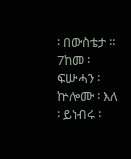፡ በውስቴታ ።
7ከመ ፡ ፍሡሓን ፡ ኵሎሙ ፡ እለ ፡ ይነብሩ ፡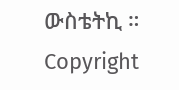ውስቴትኪ ።
Copyright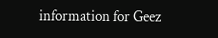information for Geez